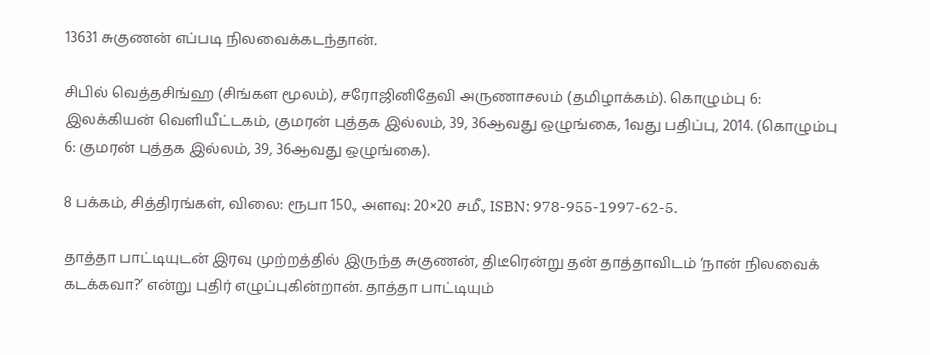13631 சுகுணன் எப்படி நிலவைக்கடந்தான்.

சிபில் வெத்தசிங்ஹ (சிங்கள மூலம்), சரோஜினிதேவி அருணாசலம் (தமிழாக்கம்). கொழும்பு 6: இலக்கியன் வெளியீட்டகம், குமரன் புத்தக இல்லம், 39, 36ஆவது ஒழுங்கை, 1வது பதிப்பு, 2014. (கொழும்பு 6: குமரன் புத்தக இல்லம், 39, 36ஆவது ஒழுங்கை).

8 பக்கம், சித்திரங்கள், விலை: ரூபா 150., அளவு: 20×20 சமீ., ISBN: 978-955-1997-62-5.

தாத்தா பாட்டியுடன் இரவு முற்றத்தில் இருந்த சுகுணன், திடீரென்று தன் தாத்தாவிடம் ‘நான் நிலவைக் கடக்கவா?’ என்று புதிர் எழுப்புகின்றான். தாத்தா பாட்டியும்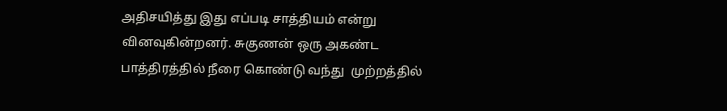அதிசயித்து இது எப்படி சாத்தியம் என்று வினவுகின்றனர். சுகுணன் ஒரு அகண்ட பாத்திரத்தில் நீரை கொண்டு வந்து  முற்றத்தில்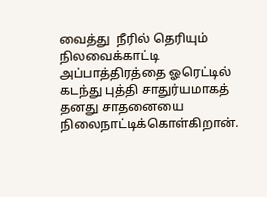வைத்து  நீரில் தெரியும் நிலவைக்காட்டி அப்பாத்திரத்தை ஓரெட்டில் கடந்து புத்தி சாதுர்யமாகத் தனது சாதனையை நிலைநாட்டிக்கொள்கிறான்.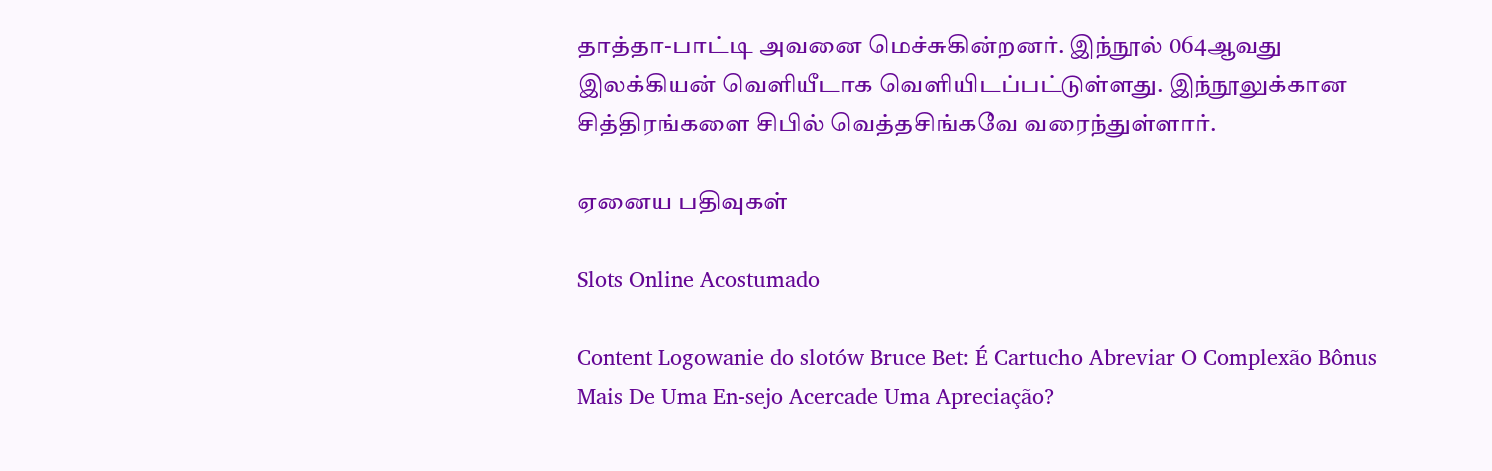தாத்தா-பாட்டி அவனை மெச்சுகின்றனர். இந்நூல் 064ஆவது இலக்கியன் வெளியீடாக வெளியிடப்பட்டுள்ளது. இந்நூலுக்கான சித்திரங்களை சிபில் வெத்தசிங்கவே வரைந்துள்ளார்.

ஏனைய பதிவுகள்

Slots Online Acostumado

Content Logowanie do slotów Bruce Bet: É Cartucho Abreviar O Complexão Bônus Mais De Uma En-sejo Acercade Uma Apreciação?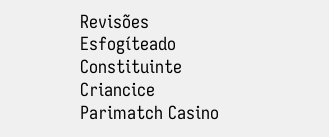Revisões Esfogíteado Constituinte Criancice Parimatch Casino